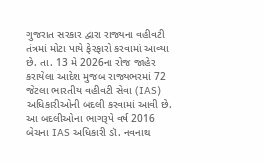ગુજરાત સરકાર દ્વારા રાજ્યના વહીવટી તંત્રમાં મોટા પાયે ફેરફારો કરવામાં આવ્યા છે. તા. 13 મે 2026ના રોજ જાહેર કરાયેલા આદેશ મુજબ રાજ્યભરમાં 72 જેટલા ભારતીય વહીવટી સેવા (IAS) અધિકારીઓની બદલી કરવામાં આવી છે. આ બદલીઓના ભાગરૂપે વર્ષ 2016 બેચના IAS અધિકારી ડૉ. નવનાથ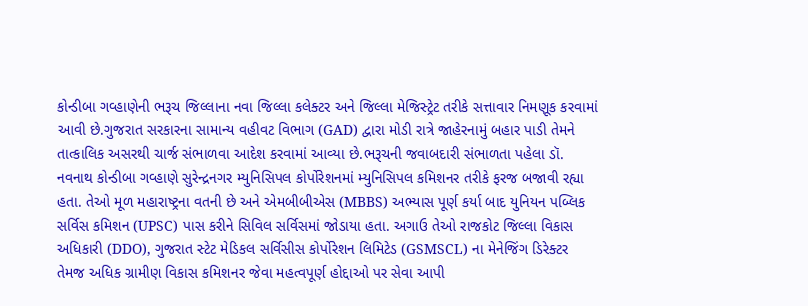કોન્ડીબા ગવ્હાણેની ભરૂચ જિલ્લાના નવા જિલ્લા કલેક્ટર અને જિલ્લા મેજિસ્ટ્રેટ તરીકે સત્તાવાર નિમણૂક કરવામાં આવી છે.ગુજરાત સરકારના સામાન્ય વહીવટ વિભાગ (GAD) દ્વારા મોડી રાત્રે જાહેરનામું બહાર પાડી તેમને તાત્કાલિક અસરથી ચાર્જ સંભાળવા આદેશ કરવામાં આવ્યા છે.ભરૂચની જવાબદારી સંભાળતા પહેલા ડૉ. નવનાથ કોન્ડીબા ગવ્હાણે સુરેન્દ્રનગર મ્યુનિસિપલ કોર્પોરેશનમાં મ્યુનિસિપલ કમિશનર તરીકે ફરજ બજાવી રહ્યા હતા. તેઓ મૂળ મહારાષ્ટ્રના વતની છે અને એમબીબીએસ (MBBS) અભ્યાસ પૂર્ણ કર્યા બાદ યુનિયન પબ્લિક સર્વિસ કમિશન (UPSC) પાસ કરીને સિવિલ સર્વિસમાં જોડાયા હતા. અગાઉ તેઓ રાજકોટ જિલ્લા વિકાસ અધિકારી (DDO), ગુજરાત સ્ટેટ મેડિકલ સર્વિસીસ કોર્પોરેશન લિમિટેડ (GSMSCL) ના મેનેજિંગ ડિરેક્ટર તેમજ અધિક ગ્રામીણ વિકાસ કમિશનર જેવા મહત્વપૂર્ણ હોદ્દાઓ પર સેવા આપી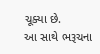ચૂક્યા છે.
આ સાથે ભરૂચના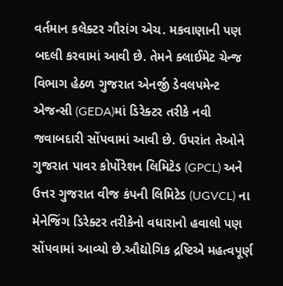વર્તમાન કલેક્ટર ગૌરાંગ એચ. મકવાણાની પણ બદલી કરવામાં આવી છે. તેમને ક્લાઈમેટ ચેન્જ વિભાગ હેઠળ ગુજરાત એનર્જી ડેવલપમેન્ટ એજન્સી (GEDA)માં ડિરેક્ટર તરીકે નવી જવાબદારી સોંપવામાં આવી છે. ઉપરાંત તેઓને ગુજરાત પાવર કોર્પોરેશન લિમિટેડ (GPCL) અને ઉત્તર ગુજરાત વીજ કંપની લિમિટેડ (UGVCL) ના મેનેજિંગ ડિરેક્ટર તરીકેનો વધારાનો હવાલો પણ સોંપવામાં આવ્યો છે.ઔદ્યોગિક દ્રષ્ટિએ મહત્વપૂર્ણ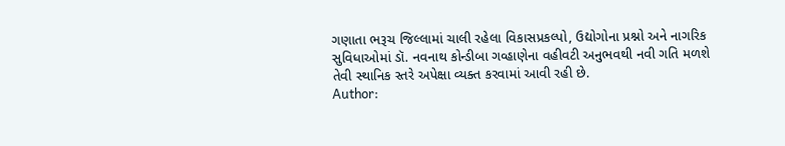ગણાતા ભરૂચ જિલ્લામાં ચાલી રહેલા વિકાસપ્રકલ્પો, ઉદ્યોગોના પ્રશ્નો અને નાગરિક સુવિધાઓમાં ડૉ. નવનાથ કોન્ડીબા ગવ્હાણેના વહીવટી અનુભવથી નવી ગતિ મળશે તેવી સ્થાનિક સ્તરે અપેક્ષા વ્યક્ત કરવામાં આવી રહી છે.
Author: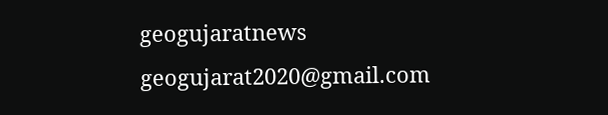geogujaratnews
geogujarat2020@gmail.com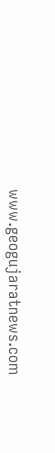www.geogujaratnews.com